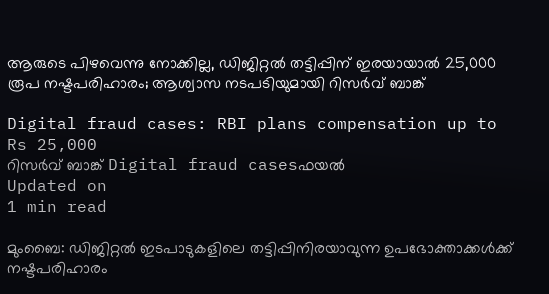ആരുടെ പിഴവെന്നു നോക്കില്ല, ഡിജിറ്റല്‍ തട്ടിപ്പിന് ഇരയായാല്‍ 25,000 രൂപ നഷ്ടപരിഹാരം; ആശ്വാസ നടപടിയുമായി റിസര്‍വ് ബാങ്ക്

Digital fraud cases: RBI plans compensation up to Rs 25,000
റിസര്‍വ് ബാങ്ക് Digital fraud casesഫയൽ
Updated on
1 min read

മുംബൈ: ഡിജിറ്റല്‍ ഇടപാടുകളിലെ തട്ടിപ്പിനിരയാവുന്ന ഉപഭോക്താക്കള്‍ക്ക് നഷ്ടപരിഹാരം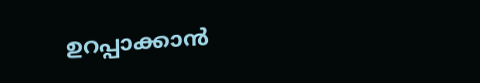ഉറപ്പാക്കാന്‍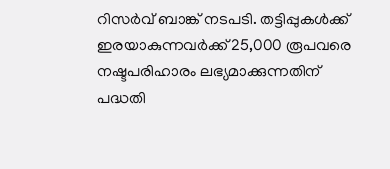റിസര്‍വ് ബാങ്ക് നടപടി. തട്ടിപ്പുകള്‍ക്ക് ഇരയാകുന്നവര്‍ക്ക് 25,000 രൂപവരെ നഷ്ടപരിഹാരം ലഭ്യമാക്കുന്നതിന് പദ്ധതി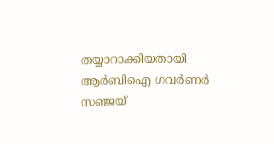തയ്യാറാക്കിയതായി ആര്‍ബിഐ ഗവര്‍ണര്‍ സഞ്ജയ്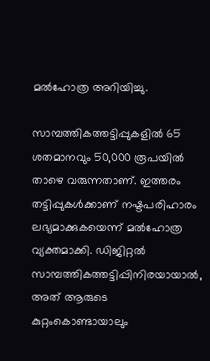മല്‍ഹോത്ര അറിയിച്ചു.

സാമ്പത്തികത്തട്ടിപ്പുകളില്‍ 65 ശതമാനവും 50,000 രൂപയില്‍ താഴെ വരുന്നതാണ്. ഇത്തരം തട്ടിപ്പുകള്‍ക്കാണ് നഷ്ടപരിഹാരം ലഭ്യമാക്കുകയെന്ന് മല്‍ഹോത്ര വ്യക്തമാക്കി. ഡിജിറ്റല്‍ സാമ്പത്തികത്തട്ടിപ്പിനിരയായാല്‍, അത് ആരുടെ കുറ്റംകൊണ്ടായാലും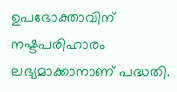ഉപഭോക്താവിന് നഷ്ടപരിഹാരം ലഭ്യമാക്കാനാണ് പദ്ധതി.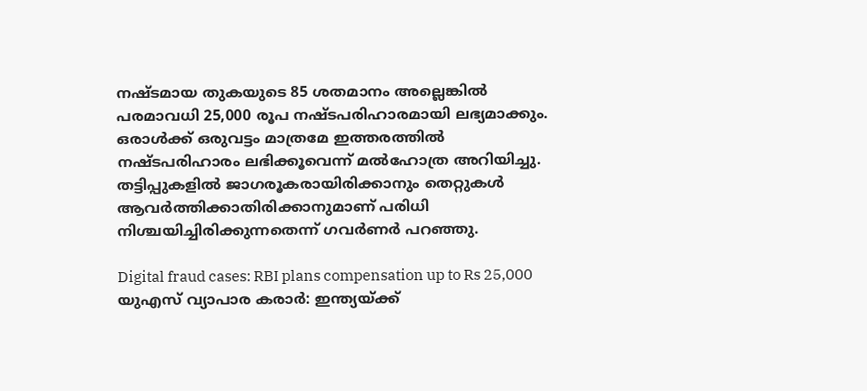നഷ്ടമായ തുകയുടെ 85 ശതമാനം അല്ലെങ്കില്‍ പരമാവധി 25,000 രൂപ നഷ്ടപരിഹാരമായി ലഭ്യമാക്കും. ഒരാള്‍ക്ക് ഒരുവട്ടം മാത്രമേ ഇത്തരത്തില്‍ നഷ്ടപരിഹാരം ലഭിക്കൂവെന്ന് മല്‍ഹോത്ര അറിയിച്ചു. തട്ടിപ്പുകളില്‍ ജാഗരൂകരായിരിക്കാനും തെറ്റുകള്‍ ആവര്‍ത്തിക്കാതിരിക്കാനുമാണ് പരിധി നിശ്ചയിച്ചിരിക്കുന്നതെന്ന് ഗവര്‍ണര്‍ പറഞ്ഞു.

Digital fraud cases: RBI plans compensation up to Rs 25,000
യുഎസ് വ്യാപാര കരാര്‍: ഇന്ത്യയ്ക്ക്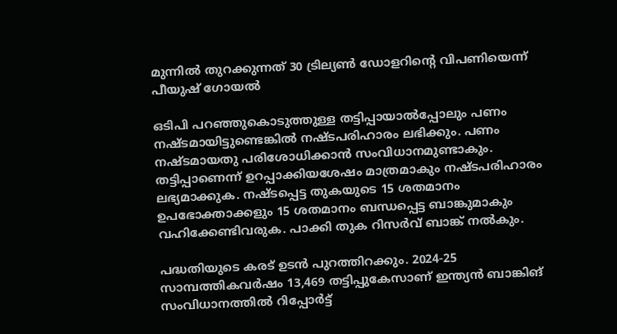മുന്നില്‍ തുറക്കുന്നത് 30 ട്രില്യണ്‍ ഡോളറിന്റെ വിപണിയെന്ന് പീയുഷ് ഗോയല്‍

ഒടിപി പറഞ്ഞുകൊടുത്തുള്ള തട്ടിപ്പായാല്‍പ്പോലും പണം നഷ്ടമായിട്ടുണ്ടെങ്കില്‍ നഷ്ടപരിഹാരം ലഭിക്കും. പണം നഷ്ടമായതു പരിശോധിക്കാന്‍ സംവിധാനമുണ്ടാകും. തട്ടിപ്പാണെന്ന് ഉറപ്പാക്കിയശേഷം മാത്രമാകും നഷ്ടപരിഹാരം ലഭ്യമാക്കുക. നഷ്ടപ്പെട്ട തുകയുടെ 15 ശതമാനം ഉപഭോക്താക്കളും 15 ശതമാനം ബന്ധപ്പെട്ട ബാങ്കുമാകും വഹിക്കേണ്ടിവരുക. പാക്കി തുക റിസര്‍വ് ബാങ്ക് നല്‍കും.

പദ്ധതിയുടെ കരട് ഉടന്‍ പുറത്തിറക്കും. 2024-25 സാമ്പത്തികവര്‍ഷം 13,469 തട്ടിപ്പുകേസാണ് ഇന്ത്യന്‍ ബാങ്കിങ് സംവിധാനത്തില്‍ റിപ്പോര്‍ട്ട്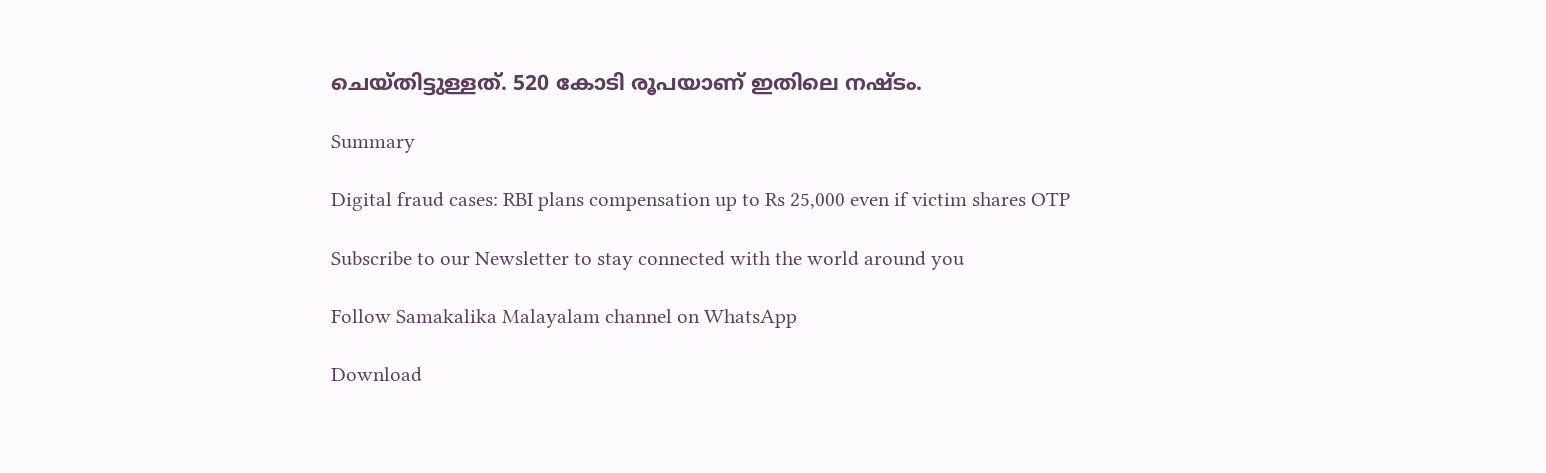ചെയ്തിട്ടുള്ളത്. 520 കോടി രൂപയാണ് ഇതിലെ നഷ്ടം.

Summary

Digital fraud cases: RBI plans compensation up to Rs 25,000 even if victim shares OTP

Subscribe to our Newsletter to stay connected with the world around you

Follow Samakalika Malayalam channel on WhatsApp

Download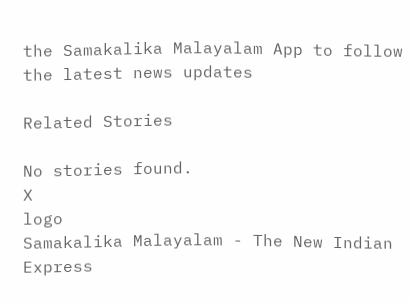the Samakalika Malayalam App to follow the latest news updates

Related Stories

No stories found.
X
logo
Samakalika Malayalam - The New Indian Express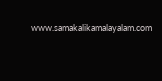www.samakalikamalayalam.com